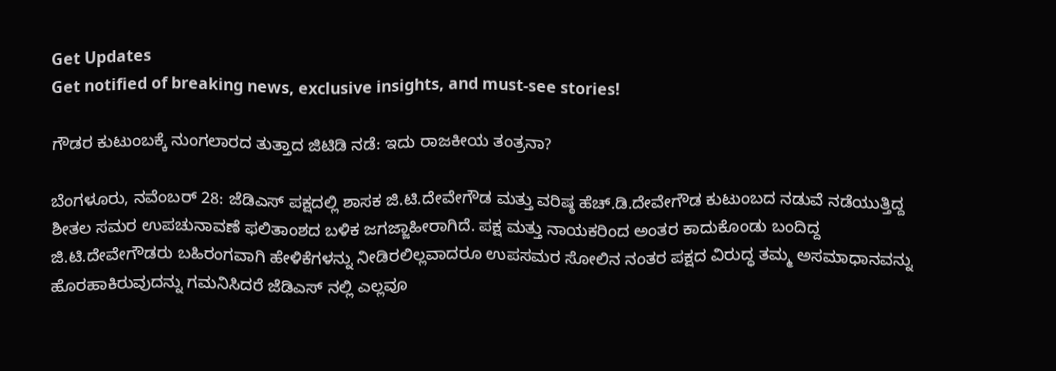Get Updates
Get notified of breaking news, exclusive insights, and must-see stories!

ಗೌಡರ ಕುಟುಂಬಕ್ಕೆ ನುಂಗಲಾರದ ತುತ್ತಾದ ಜಿಟಿಡಿ ನಡೆ: ಇದು ರಾಜಕೀಯ ತಂತ್ರನಾ?

ಬೆಂಗಳೂರು, ನವೆಂಬರ್‌ 28: ಜೆಡಿಎಸ್ ಪಕ್ಷದಲ್ಲಿ ಶಾಸಕ ಜಿ.ಟಿ.ದೇವೇಗೌಡ ಮತ್ತು ವರಿಷ್ಠ ಹೆಚ್.ಡಿ.ದೇವೇಗೌಡ ಕುಟುಂಬದ ನಡುವೆ ನಡೆಯುತ್ತಿದ್ದ ಶೀತಲ ಸಮರ ಉಪಚುನಾವಣೆ ಫಲಿತಾಂಶದ ಬಳಿಕ ಜಗಜ್ಜಾಹೀರಾಗಿದೆ. ಪಕ್ಷ ಮತ್ತು ನಾಯಕರಿಂದ ಅಂತರ ಕಾದುಕೊಂಡು ಬಂದಿದ್ದ ಜಿ.ಟಿ.ದೇವೇಗೌಡರು ಬಹಿರಂಗವಾಗಿ ಹೇಳಿಕೆಗಳನ್ನು ನೀಡಿರಲಿಲ್ಲವಾದರೂ ಉಪಸಮರ ಸೋಲಿನ ನಂತರ ಪಕ್ಷದ ವಿರುದ್ಧ ತಮ್ಮ ಅಸಮಾಧಾನವನ್ನು ಹೊರಹಾಕಿರುವುದನ್ನು ಗಮನಿಸಿದರೆ ಜೆಡಿಎಸ್ ನಲ್ಲಿ ಎಲ್ಲವೂ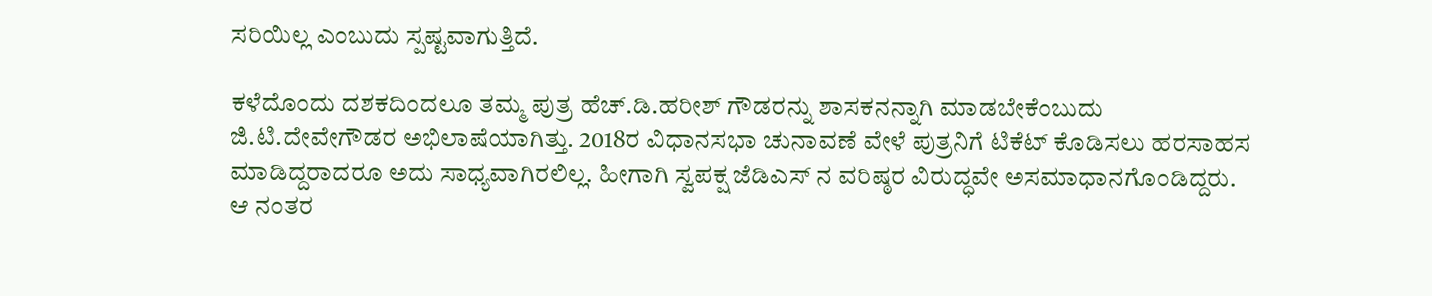ಸರಿಯಿಲ್ಲ ಎಂಬುದು ಸ್ಪಷ್ಟವಾಗುತ್ತಿದೆ.

ಕಳೆದೊಂದು ದಶಕದಿಂದಲೂ ತಮ್ಮ ಪುತ್ರ ಹೆಚ್.ಡಿ.ಹರೀಶ್ ಗೌಡರನ್ನು ಶಾಸಕನನ್ನಾಗಿ ಮಾಡಬೇಕೆಂಬುದು ಜಿ.ಟಿ.ದೇವೇಗೌಡರ ಅಭಿಲಾಷೆಯಾಗಿತ್ತು. 2018ರ ವಿಧಾನಸಭಾ ಚುನಾವಣೆ ವೇಳೆ ಪುತ್ರನಿಗೆ ಟಿಕೆಟ್ ಕೊಡಿಸಲು ಹರಸಾಹಸ ಮಾಡಿದ್ದರಾದರೂ ಅದು ಸಾಧ್ಯವಾಗಿರಲಿಲ್ಲ. ಹೀಗಾಗಿ ಸ್ವಪಕ್ಷ ಜೆಡಿಎಸ್ ನ ವರಿಷ್ಠರ ವಿರುದ್ಧವೇ ಅಸಮಾಧಾನಗೊಂಡಿದ್ದರು. ಆ ನಂತರ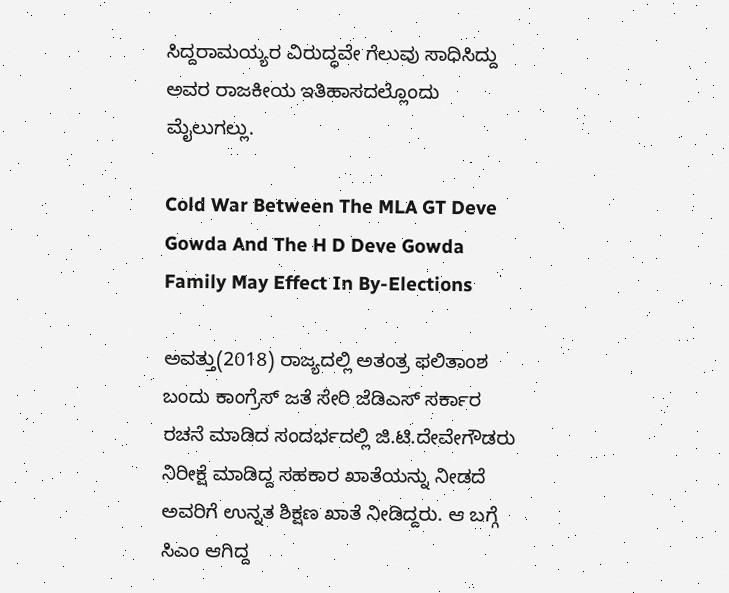ಸಿದ್ದರಾಮಯ್ಯರ ವಿರುದ್ಧವೇ ಗೆಲುವು ಸಾಧಿಸಿದ್ದು ಅವರ ರಾಜಕೀಯ ಇತಿಹಾಸದಲ್ಲೊಂದು ಮೈಲುಗಲ್ಲು.

Cold War Between The MLA GT Deve Gowda And The H D Deve Gowda Family May Effect In By-Elections

ಅವತ್ತು(2018) ರಾಜ್ಯದಲ್ಲಿ ಅತಂತ್ರ ಫಲಿತಾಂಶ ಬಂದು ಕಾಂಗ್ರೆಸ್ ಜತೆ ಸೇರಿ ಜೆಡಿಎಸ್ ಸರ್ಕಾರ ರಚನೆ ಮಾಡಿದ ಸಂದರ್ಭದಲ್ಲಿ ಜಿ.ಟಿ.ದೇವೇಗೌಡರು ನಿರೀಕ್ಷೆ ಮಾಡಿದ್ದ ಸಹಕಾರ ಖಾತೆಯನ್ನು ನೀಡದೆ ಅವರಿಗೆ ಉನ್ನತ ಶಿಕ್ಷಣ ಖಾತೆ ನೀಡಿದ್ದರು. ಆ ಬಗ್ಗೆ ಸಿಎಂ ಆಗಿದ್ದ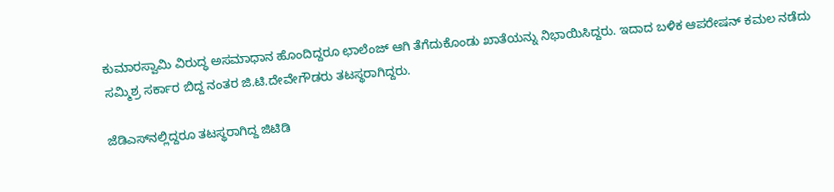ಕುಮಾರಸ್ವಾಮಿ ವಿರುದ್ಧ ಅಸಮಾಧಾನ ಹೊಂದಿದ್ದರೂ ಛಾಲೆಂಜ್ ಆಗಿ ತೆಗೆದುಕೊಂಡು ಖಾತೆಯನ್ನು ನಿಭಾಯಿಸಿದ್ದರು. ಇದಾದ ಬಳಿಕ ಆಪರೇಷನ್ ಕಮಲ ನಡೆದು ಸಮ್ಮಿಶ್ರ ಸರ್ಕಾರ ಬಿದ್ದ ನಂತರ ಜಿ.ಟಿ.ದೇವೇಗೌಡರು ತಟಸ್ಥರಾಗಿದ್ದರು.

ಜೆಡಿಎಸ್‌ನಲ್ಲಿದ್ದರೂ ತಟಸ್ಥರಾಗಿದ್ದ ಜಿಟಿಡಿ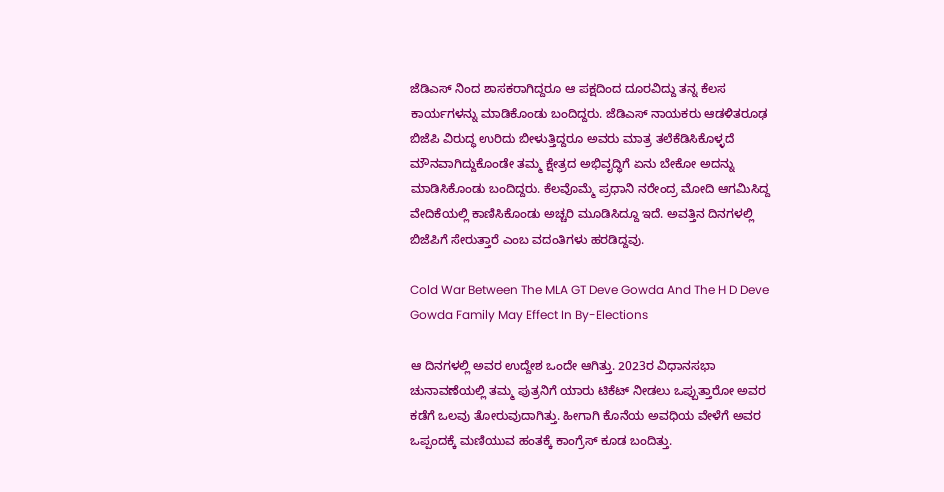ಜೆಡಿಎಸ್ ನಿಂದ ಶಾಸಕರಾಗಿದ್ದರೂ ಆ ಪಕ್ಷದಿಂದ ದೂರವಿದ್ದು ತನ್ನ ಕೆಲಸ ಕಾರ್ಯಗಳನ್ನು ಮಾಡಿಕೊಂಡು ಬಂದಿದ್ದರು. ಜೆಡಿಎಸ್ ನಾಯಕರು ಆಡಳಿತರೂಢ ಬಿಜೆಪಿ ವಿರುದ್ಧ ಉರಿದು ಬೀಳುತ್ತಿದ್ದರೂ ಅವರು ಮಾತ್ರ ತಲೆಕೆಡಿಸಿಕೊಳ್ಳದೆ ಮೌನವಾಗಿದ್ದುಕೊಂಡೇ ತಮ್ಮ ಕ್ಷೇತ್ರದ ಅಭಿವೃದ್ಧಿಗೆ ಏನು ಬೇಕೋ ಅದನ್ನು ಮಾಡಿಸಿಕೊಂಡು ಬಂದಿದ್ದರು. ಕೆಲವೊಮ್ಮೆ ಪ್ರಧಾನಿ ನರೇಂದ್ರ ಮೋದಿ ಆಗಮಿಸಿದ್ದ ವೇದಿಕೆಯಲ್ಲಿ ಕಾಣಿಸಿಕೊಂಡು ಅಚ್ಚರಿ ಮೂಡಿಸಿದ್ದೂ ಇದೆ. ಅವತ್ತಿನ ದಿನಗಳಲ್ಲಿ ಬಿಜೆಪಿಗೆ ಸೇರುತ್ತಾರೆ ಎಂಬ ವದಂತಿಗಳು ಹರಡಿದ್ದವು.

Cold War Between The MLA GT Deve Gowda And The H D Deve Gowda Family May Effect In By-Elections

ಆ ದಿನಗಳಲ್ಲಿ ಅವರ ಉದ್ದೇಶ ಒಂದೇ ಆಗಿತ್ತು. 2023ರ ವಿಧಾನಸಭಾ ಚುನಾವಣೆಯಲ್ಲಿ ತಮ್ಮ ಪುತ್ರನಿಗೆ ಯಾರು ಟಿಕೆಟ್ ನೀಡಲು ಒಪ್ಪುತ್ತಾರೋ ಅವರ ಕಡೆಗೆ ಒಲವು ತೋರುವುದಾಗಿತ್ತು. ಹೀಗಾಗಿ ಕೊನೆಯ ಅವಧಿಯ ವೇಳೆಗೆ ಅವರ ಒಪ್ಪಂದಕ್ಕೆ ಮಣಿಯುವ ಹಂತಕ್ಕೆ ಕಾಂಗ್ರೆಸ್ ಕೂಡ ಬಂದಿತ್ತು.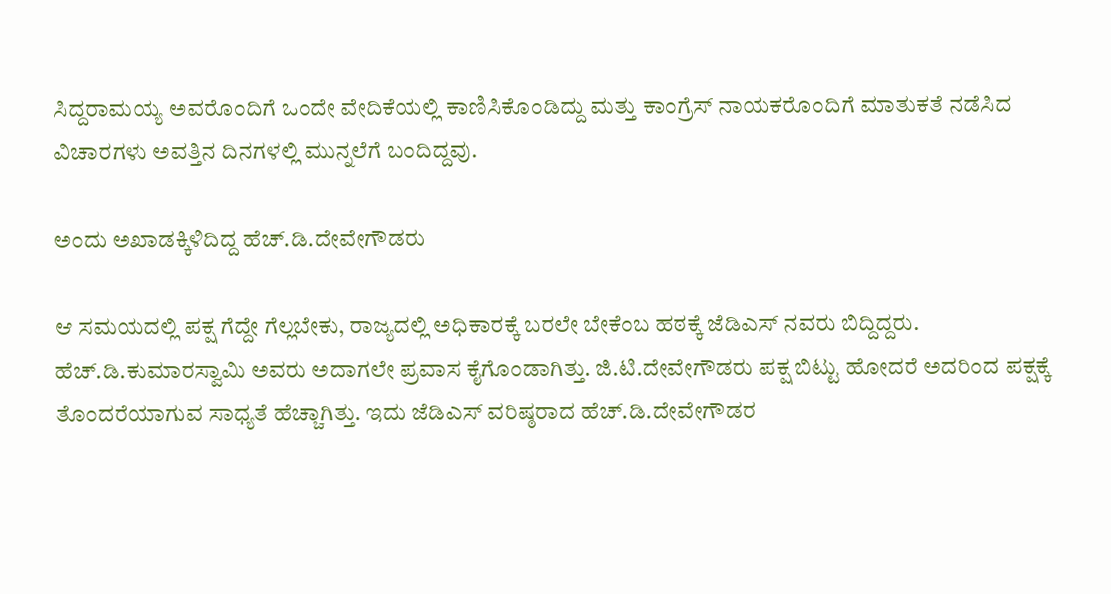ಸಿದ್ದರಾಮಯ್ಯ ಅವರೊಂದಿಗೆ ಒಂದೇ ವೇದಿಕೆಯಲ್ಲಿ ಕಾಣಿಸಿಕೊಂಡಿದ್ದು ಮತ್ತು ಕಾಂಗ್ರೆಸ್ ನಾಯಕರೊಂದಿಗೆ ಮಾತುಕತೆ ನಡೆಸಿದ ವಿಚಾರಗಳು ಅವತ್ತಿನ ದಿನಗಳಲ್ಲಿ ಮುನ್ನಲೆಗೆ ಬಂದಿದ್ದವು.

ಅಂದು ಅಖಾಡಕ್ಕಿಳಿದಿದ್ದ ಹೆಚ್.ಡಿ.ದೇವೇಗೌಡರು

ಆ ಸಮಯದಲ್ಲಿ ಪಕ್ಷ ಗೆದ್ದೇ ಗೆಲ್ಲಬೇಕು, ರಾಜ್ಯದಲ್ಲಿ ಅಧಿಕಾರಕ್ಕೆ ಬರಲೇ ಬೇಕೆಂಬ ಹಠಕ್ಕೆ ಜೆಡಿಎಸ್ ನವರು ಬಿದ್ದಿದ್ದರು. ಹೆಚ್.ಡಿ.ಕುಮಾರಸ್ವಾಮಿ ಅವರು ಅದಾಗಲೇ ಪ್ರವಾಸ ಕೈಗೊಂಡಾಗಿತ್ತು. ಜಿ.ಟಿ.ದೇವೇಗೌಡರು ಪಕ್ಷ ಬಿಟ್ಟು ಹೋದರೆ ಅದರಿಂದ ಪಕ್ಷಕ್ಕೆ ತೊಂದರೆಯಾಗುವ ಸಾಧ್ಯತೆ ಹೆಚ್ಚಾಗಿತ್ತು. ಇದು ಜೆಡಿಎಸ್ ವರಿಷ್ಠರಾದ ಹೆಚ್.ಡಿ.ದೇವೇಗೌಡರ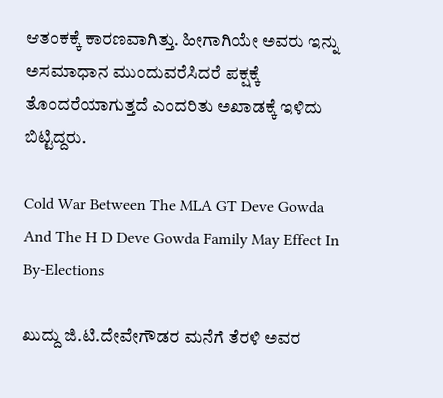ಆತಂಕಕ್ಕೆ ಕಾರಣವಾಗಿತ್ತು. ಹೀಗಾಗಿಯೇ ಅವರು ಇನ್ನು ಅಸಮಾಧಾನ ಮುಂದುವರೆಸಿದರೆ ಪಕ್ಷಕ್ಕೆ ತೊಂದರೆಯಾಗುತ್ತದೆ ಎಂದರಿತು ಅಖಾಡಕ್ಕೆ ಇಳಿದು ಬಿಟ್ಟಿದ್ದರು.

Cold War Between The MLA GT Deve Gowda And The H D Deve Gowda Family May Effect In By-Elections

ಖುದ್ದು ಜಿ.ಟಿ.ದೇವೇಗೌಡರ ಮನೆಗೆ ತೆರಳಿ ಅವರ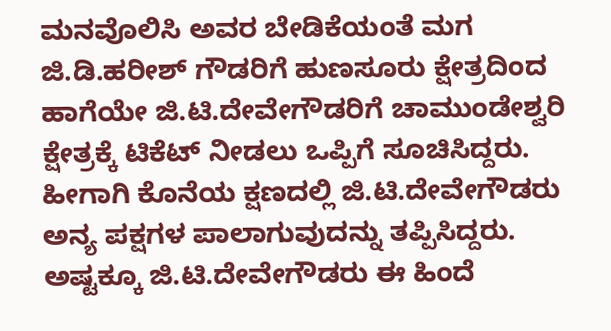ಮನವೊಲಿಸಿ ಅವರ ಬೇಡಿಕೆಯಂತೆ ಮಗ ಜಿ.ಡಿ.ಹರೀಶ್ ಗೌಡರಿಗೆ ಹುಣಸೂರು ಕ್ಷೇತ್ರದಿಂದ ಹಾಗೆಯೇ ಜಿ.ಟಿ.ದೇವೇಗೌಡರಿಗೆ ಚಾಮುಂಡೇಶ್ವರಿ ಕ್ಷೇತ್ರಕ್ಕೆ ಟಿಕೆಟ್ ನೀಡಲು ಒಪ್ಪಿಗೆ ಸೂಚಿಸಿದ್ದರು. ಹೀಗಾಗಿ ಕೊನೆಯ ಕ್ಷಣದಲ್ಲಿ ಜಿ.ಟಿ.ದೇವೇಗೌಡರು ಅನ್ಯ ಪಕ್ಷಗಳ ಪಾಲಾಗುವುದನ್ನು ತಪ್ಪಿಸಿದ್ದರು. ಅಷ್ಟಕ್ಕೂ ಜಿ.ಟಿ.ದೇವೇಗೌಡರು ಈ ಹಿಂದೆ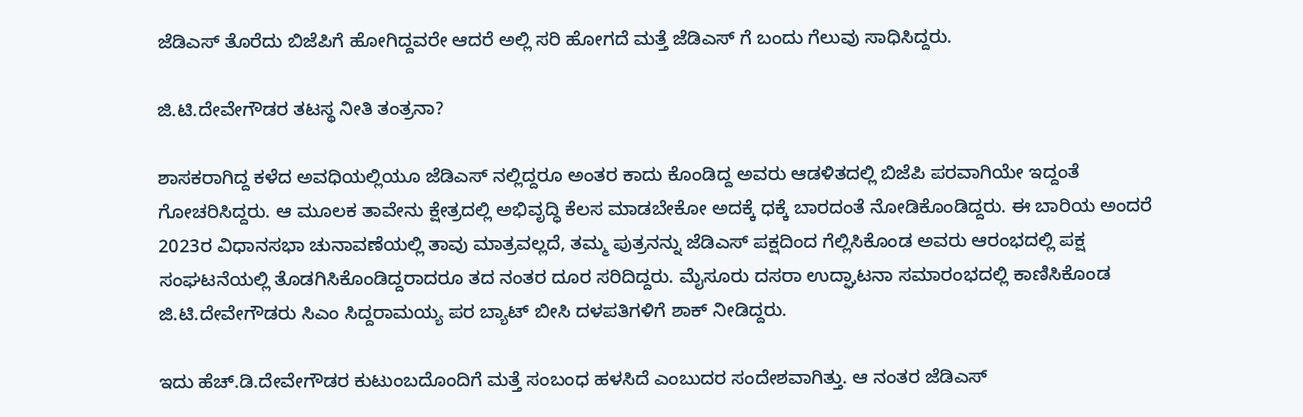ಜೆಡಿಎಸ್ ತೊರೆದು ಬಿಜೆಪಿಗೆ ಹೋಗಿದ್ದವರೇ ಆದರೆ ಅಲ್ಲಿ ಸರಿ ಹೋಗದೆ ಮತ್ತೆ ಜೆಡಿಎಸ್ ಗೆ ಬಂದು ಗೆಲುವು ಸಾಧಿಸಿದ್ದರು.

ಜಿ.ಟಿ.ದೇವೇಗೌಡರ ತಟಸ್ಥ ನೀತಿ ತಂತ್ರನಾ?

ಶಾಸಕರಾಗಿದ್ದ ಕಳೆದ ಅವಧಿಯಲ್ಲಿಯೂ ಜೆಡಿಎಸ್ ನಲ್ಲಿದ್ದರೂ ಅಂತರ ಕಾದು ಕೊಂಡಿದ್ದ ಅವರು ಆಡಳಿತದಲ್ಲಿ ಬಿಜೆಪಿ ಪರವಾಗಿಯೇ ಇದ್ದಂತೆ ಗೋಚರಿಸಿದ್ದರು. ಆ ಮೂಲಕ ತಾವೇನು ಕ್ಷೇತ್ರದಲ್ಲಿ ಅಭಿವೃದ್ಧಿ ಕೆಲಸ ಮಾಡಬೇಕೋ ಅದಕ್ಕೆ ಧಕ್ಕೆ ಬಾರದಂತೆ ನೋಡಿಕೊಂಡಿದ್ದರು. ಈ ಬಾರಿಯ ಅಂದರೆ 2023ರ ವಿಧಾನಸಭಾ ಚುನಾವಣೆಯಲ್ಲಿ ತಾವು ಮಾತ್ರವಲ್ಲದೆ, ತಮ್ಮ ಪುತ್ರನನ್ನು ಜೆಡಿಎಸ್ ಪಕ್ಷದಿಂದ ಗೆಲ್ಲಿಸಿಕೊಂಡ ಅವರು ಆರಂಭದಲ್ಲಿ ಪಕ್ಷ ಸಂಘಟನೆಯಲ್ಲಿ ತೊಡಗಿಸಿಕೊಂಡಿದ್ದರಾದರೂ ತದ ನಂತರ ದೂರ ಸರಿದಿದ್ದರು. ಮೈಸೂರು ದಸರಾ ಉದ್ಘಾಟನಾ ಸಮಾರಂಭದಲ್ಲಿ ಕಾಣಿಸಿಕೊಂಡ ಜಿ.ಟಿ.ದೇವೇಗೌಡರು ಸಿಎಂ ಸಿದ್ದರಾಮಯ್ಯ ಪರ ಬ್ಯಾಟ್ ಬೀಸಿ ದಳಪತಿಗಳಿಗೆ ಶಾಕ್ ನೀಡಿದ್ದರು.

ಇದು ಹೆಚ್.ಡಿ.ದೇವೇಗೌಡರ ಕುಟುಂಬದೊಂದಿಗೆ ಮತ್ತೆ ಸಂಬಂಧ ಹಳಸಿದೆ ಎಂಬುದರ ಸಂದೇಶವಾಗಿತ್ತು. ಆ ನಂತರ ಜೆಡಿಎಸ್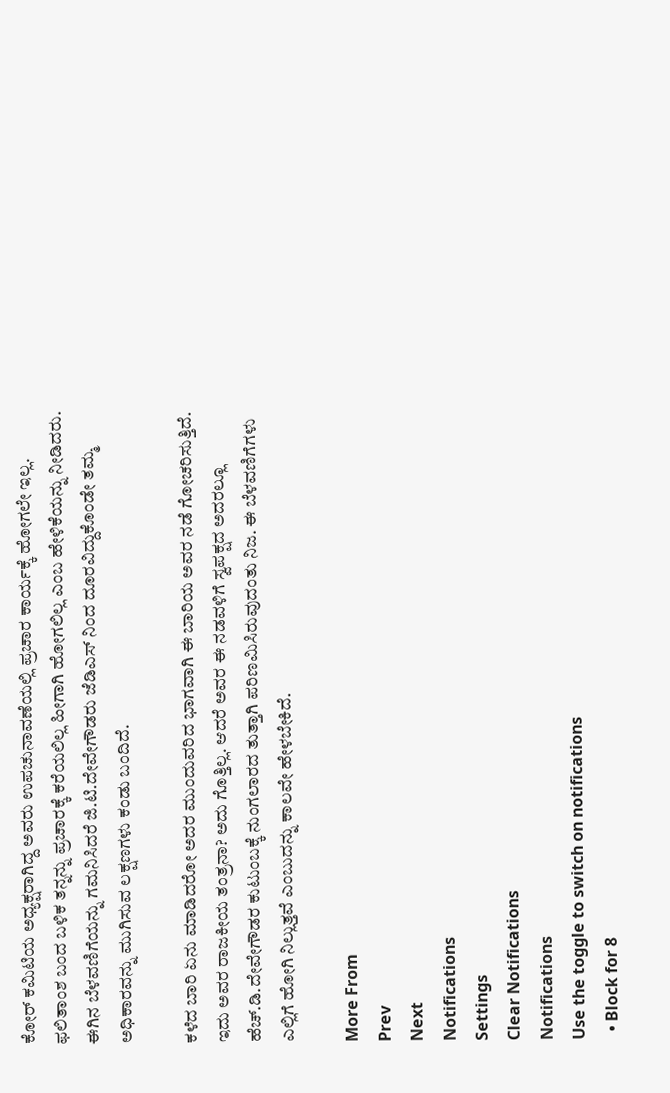ಕೋರ್ ಕಮಿಟಿಯ ಅಧ್ಯಕ್ಷರಾಗಿದ್ದ ಅವರು ಉಪಚುನಾವಣೆಯಲ್ಲಿ ಪ್ರಚಾರ ಕಾರ್ಯಕ್ಕೆ ಹೋಗಲೇ ಇಲ್ಲ. ಫಲಿತಾಂಶ ಬಂದ ಬಳಿಕ ತನ್ನನ್ನು ಪ್ರಚಾರಕ್ಕೆ ಕರೆಯಲಿಲ್ಲ ಹೀಗಾಗಿ ಹೋಗಲಿಲ್ಲ ಎಂಬ ಹೇಳಿಕೆಯನ್ನು ನೀಡಿದರು. ಈಗಿನ ಬೆಳವಣಿಗೆಯನ್ನು ಗಮನಿಸಿದರೆ ಜಿ.ಟಿ.ದೇವೇಗೌಡರು ಜೆಡಿಎಸ್ ನಿಂದ ದೂರವಿದ್ದುಕೊಂಡೇ ತಮ್ಮ ಅಧಿಕಾರವನ್ನು ಮುಗಿಸುವ ಲಕ್ಷಣಗಳು ಕಂಡು ಬಂದಿದೆ.

ಕಳೆದ ಬಾರಿ ಏನು ಮಾಡಿದರೋ ಅದರ ಮುಂದುವರಿದ ಭಾಗವಾಗಿ ಈ ಬಾರಿಯ ಅವರ ನಡೆ ಗೋಚರಿಸುತ್ತಿದೆ. ಇದು ಅವರ ರಾಜಕೀಯ ತಂತ್ರನಾ? ಅದು ಗೊತ್ತಿಲ್ಲ. ಆದರೆ ಅವರ ಈ ನಡವಳಿಗೆ ಸ್ವಪಕ್ಷದ ಅದರಲ್ಲೂ ಹೆಚ್.ಡಿ.ದೇವೇಗೌಡರ ಕುಟುಂಬಕ್ಕೆ ನುಂಗಲಾರದ ತುತ್ತಾಗಿ ಪರಿಣಮಿಸಿರುವುದಂತು ನಿಜ. ಈ ಬೆಳವಣಿಗೆಗಳು ಎಲ್ಲಿಗೆ ಹೋಗಿ ನಿಲ್ಲುತ್ತವೆ ಎಂಬುದನ್ನು ಕಾಲವೇ ಹೇಳಬೇಕಿದೆ.

More From
Prev
Next
Notifications
Settings
Clear Notifications
Notifications
Use the toggle to switch on notifications
  • Block for 8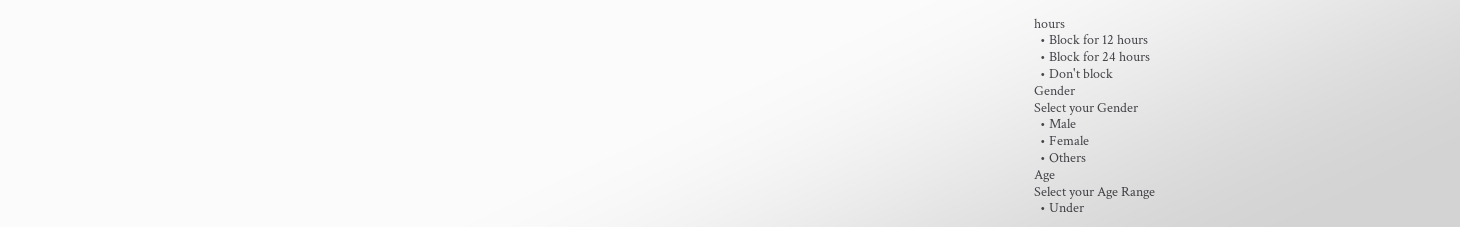hours
  • Block for 12 hours
  • Block for 24 hours
  • Don't block
Gender
Select your Gender
  • Male
  • Female
  • Others
Age
Select your Age Range
  • Under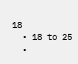18
  • 18 to 25
  •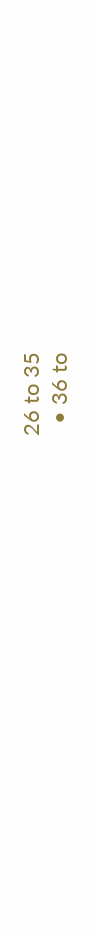26 to 35
  • 36 to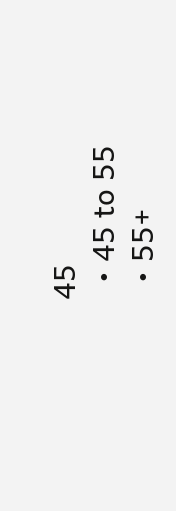45
  • 45 to 55
  • 55+